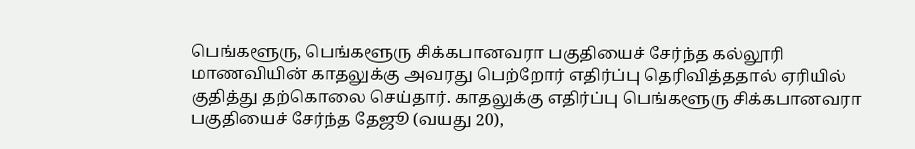பெங்களூரு, பெங்களூரு சிக்கபானவரா பகுதியைச் சேர்ந்த கல்லூரி மாணவியின் காதலுக்கு அவரது பெற்றோர் எதிர்ப்பு தெரிவித்ததால் ஏரியில் குதித்து தற்கொலை செய்தார். காதலுக்கு எதிர்ப்பு பெங்களூரு சிக்கபானவரா பகுதியைச் சேர்ந்த தேஜூ (வயது 20),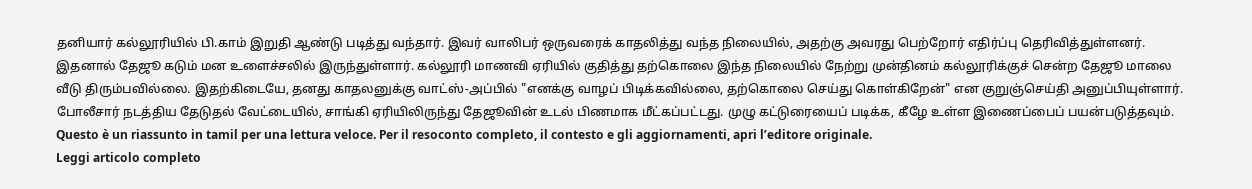தனியார் கல்லூரியில் பி.காம் இறுதி ஆண்டு படித்து வந்தார். இவர் வாலிபர் ஒருவரைக் காதலித்து வந்த நிலையில், அதற்கு அவரது பெற்றோர் எதிர்ப்பு தெரிவித்துள்ளனர். இதனால் தேஜூ கடும் மன உளைச்சலில் இருந்துள்ளார். கல்லூரி மாணவி ஏரியில் குதித்து தற்கொலை இந்த நிலையில் நேற்று முன்தினம் கல்லூரிக்குச் சென்ற தேஜூ மாலை வீடு திரும்பவில்லை. இதற்கிடையே, தனது காதலனுக்கு வாட்ஸ்-அப்பில் "எனக்கு வாழப் பிடிக்கவில்லை, தற்கொலை செய்து கொள்கிறேன்" என குறுஞ்செய்தி அனுப்பியுள்ளார். போலீசார் நடத்திய தேடுதல் வேட்டையில், சாங்கி ஏரியிலிருந்து தேஜூவின் உடல் பிணமாக மீட்கப்பட்டது. முழு கட்டுரையைப் படிக்க, கீழே உள்ள இணைப்பைப் பயன்படுத்தவும்.
Questo è un riassunto in tamil per una lettura veloce. Per il resoconto completo, il contesto e gli aggiornamenti, apri l’editore originale.
Leggi articolo completo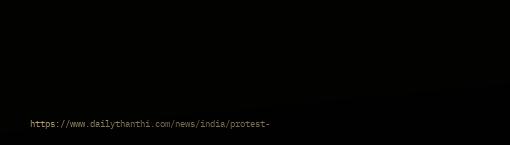https://www.dailythanthi.com/news/india/protest-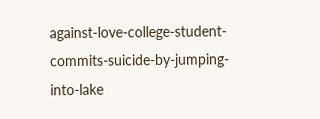against-love-college-student-commits-suicide-by-jumping-into-lake